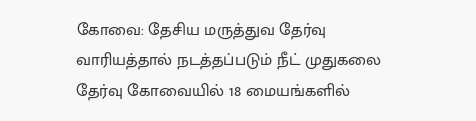கோவை: தேசிய மருத்துவ தேர்வு வாரியத்தால் நடத்தப்படும் நீட் முதுகலை தேர்வு கோவையில் 18 மையங்களில்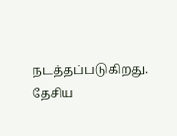நடத்தப்படுகிறது.
தேசிய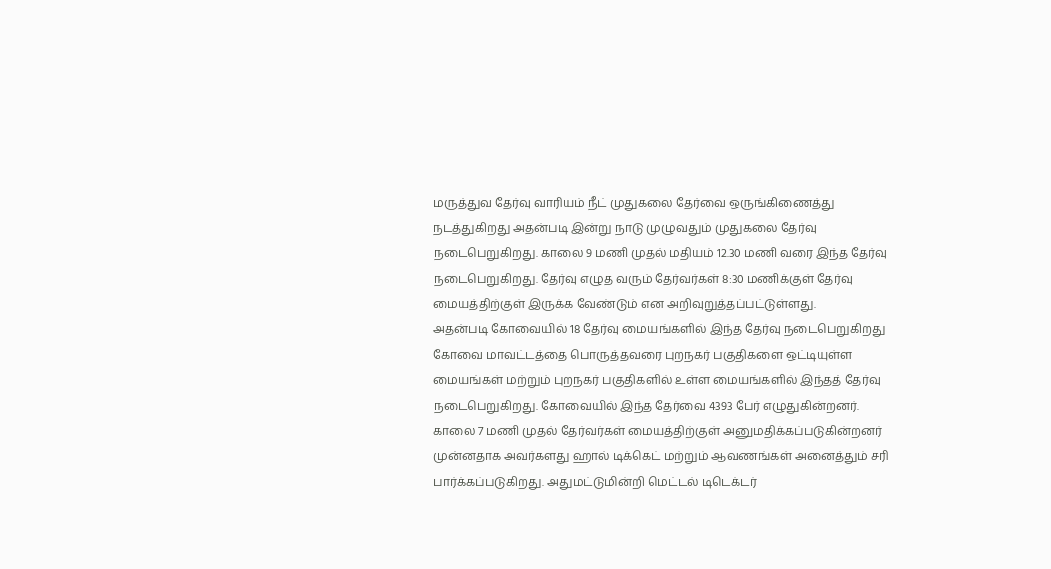மருத்துவ தேர்வு வாரியம் நீட் முதுகலை தேர்வை ஒருங்கிணைத்து நடத்துகிறது அதன்படி இன்று நாடு முழுவதும் முதுகலை தேர்வு நடைபெறுகிறது. காலை 9 மணி முதல் மதியம் 12.30 மணி வரை இந்த தேர்வு நடைபெறுகிறது. தேர்வு எழுத வரும் தேர்வர்கள் 8:30 மணிக்குள் தேர்வு மையத்திற்குள் இருக்க வேண்டும் என அறிவுறுத்தப்பட்டுள்ளது.
அதன்படி கோவையில் 18 தேர்வு மையங்களில் இந்த தேர்வு நடைபெறுகிறது கோவை மாவட்டத்தை பொருத்தவரை புறநகர் பகுதிகளை ஒட்டியுள்ள மையங்கள் மற்றும் புறநகர் பகுதிகளில் உள்ள மையங்களில் இந்தத் தேர்வு நடைபெறுகிறது. கோவையில் இந்த தேர்வை 4393 பேர் எழுதுகின்றனர்.
காலை 7 மணி முதல் தேர்வர்கள் மையத்திற்குள் அனுமதிக்கப்படுகின்றனர் முன்னதாக அவர்களது ஹால் டிக்கெட் மற்றும் ஆவணங்கள் அனைத்தும் சரி பார்க்கப்படுகிறது. அதுமட்டுமின்றி மெட்டல் டிடெக்டர்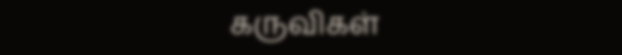கருவிகள்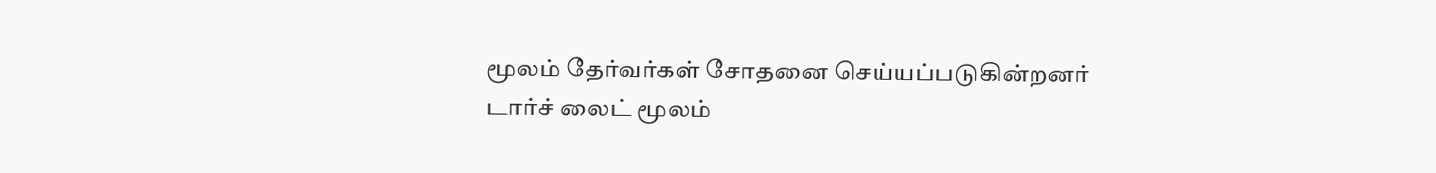மூலம் தேர்வர்கள் சோதனை செய்யப்படுகின்றனர் டார்ச் லைட் மூலம்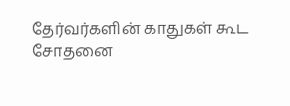தேர்வர்களின் காதுகள் கூட சோதனை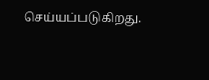செய்யப்படுகிறது.